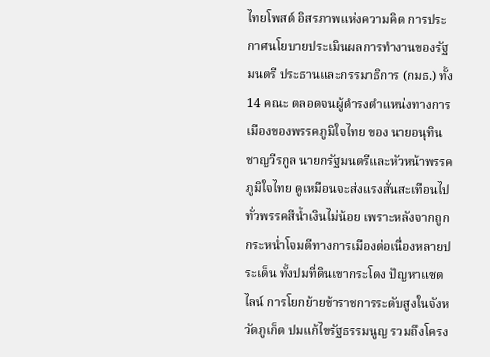ไทยโพสต์ อิสรภาพแห่งความคิด การประกาศนโยบายประเมินผลการทำงานของรัฐมนตรี ประธานและกรรมาธิการ (กมธ.) ทั้ง 14 คณะ ตลอดจนผู้ดำรงตำแหน่งทางการเมืองของพรรคภูมิใจไทย ของ นายอนุทิน ชาญวีรกูล นายกรัฐมนตรีและหัวหน้าพรรคภูมิใจไทย ดูเหมือนจะส่งแรงสั่นสะเทือนไปทั่วพรรคสีน้ำเงินไม่น้อย เพราะหลังจากถูกกระหน่ำโจมตีทางการเมืองต่อเนื่องหลายประเด็น ทั้งปมที่ดินเขากระโดง ปัญหาแซตไลน์ การโยกย้ายข้าราชการระดับสูงในจังหวัดภูเก็ต ปมแก้ไขรัฐธรรมนูญ รวมถึงโครง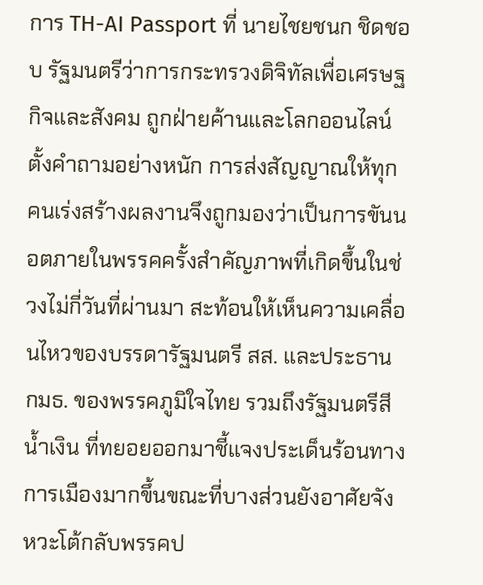การ TH-AI Passport ที่ นายไชยชนก ชิดชอบ รัฐมนตรีว่าการกระทรวงดิจิทัลเพื่อเศรษฐกิจและสังคม ถูกฝ่ายค้านและโลกออนไลน์ตั้งคำถามอย่างหนัก การส่งสัญญาณให้ทุกคนเร่งสร้างผลงานจึงถูกมองว่าเป็นการขันนอตภายในพรรคครั้งสำคัญภาพที่เกิดขึ้นในช่วงไม่กี่วันที่ผ่านมา สะท้อนให้เห็นความเคลื่อนไหวของบรรดารัฐมนตรี สส. และประธาน กมธ. ของพรรคภูมิใจไทย รวมถึงรัฐมนตรีสีน้ำเงิน ที่ทยอยออกมาชี้แจงประเด็นร้อนทางการเมืองมากขึ้นขณะที่บางส่วนยังอาศัยจังหวะโต้กลับพรรคป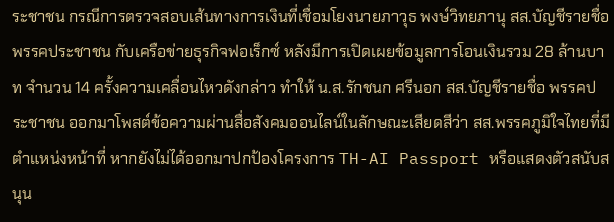ระชาชน กรณีการตรวจสอบเส้นทางการเงินที่เชื่อมโยงนายภาวุธ พงษ์วิทยภานุ สส.บัญชีรายชื่อ พรรคประชาชน กับเครือข่ายธุรกิจฟอเร็กซ์ หลังมีการเปิดเผยข้อมูลการโอนเงินรวม 28 ล้านบาท จำนวน 14 ครั้งความเคลื่อนไหวดังกล่าว ทำให้ น.ส.รักชนก ศรีนอก สส.บัญชีรายชื่อ พรรคประชาชน ออกมาโพสต์ข้อความผ่านสื่อสังคมออนไลน์ในลักษณะเสียดสีว่า สส.พรรคภูมิใจไทยที่มีตำแหน่งหน้าที่ หากยังไม่ได้ออกมาปกป้องโครงการ TH-AI Passport หรือแสดงตัวสนับสนุน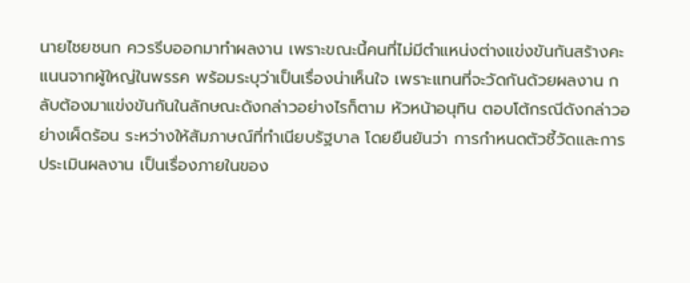นายไชยชนก ควรรีบออกมาทำผลงาน เพราะขณะนี้คนที่ไม่มีตำแหน่งต่างแข่งขันกันสร้างคะแนนจากผู้ใหญ่ในพรรค พร้อมระบุว่าเป็นเรื่องน่าเห็นใจ เพราะแทนที่จะวัดกันด้วยผลงาน กลับต้องมาแข่งขันกันในลักษณะดังกล่าวอย่างไรก็ตาม หัวหน้าอนุทิน ตอบโต้กรณีดังกล่าวอย่างเผ็ดร้อน ระหว่างให้สัมภาษณ์ที่ทำเนียบรัฐบาล โดยยืนยันว่า การกำหนดตัวชี้วัดและการประเมินผลงาน เป็นเรื่องภายในของ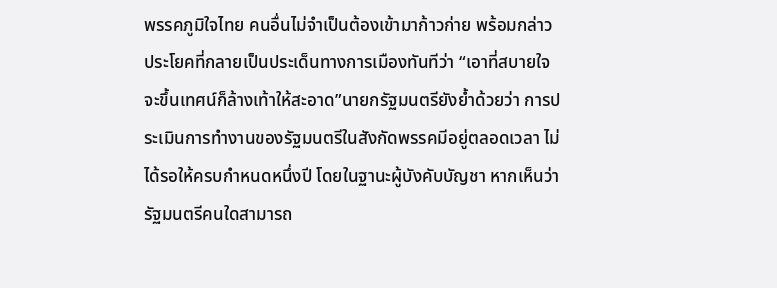พรรคภูมิใจไทย คนอื่นไม่จำเป็นต้องเข้ามาก้าวก่าย พร้อมกล่าวประโยคที่กลายเป็นประเด็นทางการเมืองทันทีว่า “เอาที่สบายใจ จะขึ้นเทศน์ก็ล้างเท้าให้สะอาด”นายกรัฐมนตรียังย้ำด้วยว่า การประเมินการทำงานของรัฐมนตรีในสังกัดพรรคมีอยู่ตลอดเวลา ไม่ได้รอให้ครบกำหนดหนึ่งปี โดยในฐานะผู้บังคับบัญชา หากเห็นว่ารัฐมนตรีคนใดสามารถ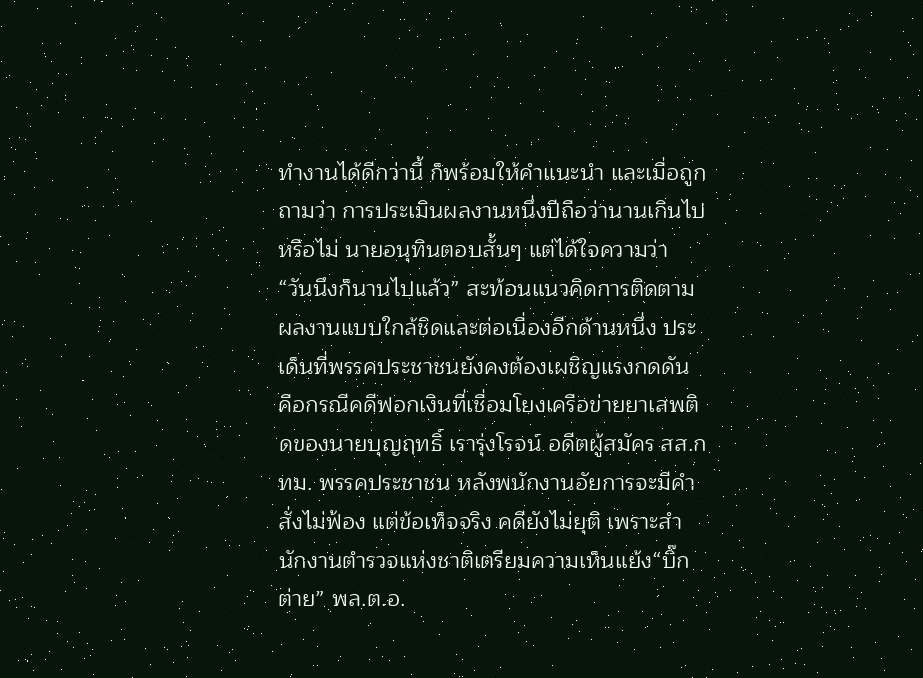ทำงานได้ดีกว่านี้ ก็พร้อมให้คำแนะนำ และเมื่อถูกถามว่า การประเมินผลงานหนึ่งปีถือว่านานเกินไปหรือไม่ นายอนุทินตอบสั้นๆ แต่ได้ใจความว่า “วันนึงก็นานไปแล้ว” สะท้อนแนวคิดการติดตามผลงานแบบใกล้ชิดและต่อเนื่องอีกด้านหนึ่ง ประเด็นที่พรรคประชาชนยังคงต้องเผชิญแรงกดดัน คือกรณีคดีฟอกเงินที่เชื่อมโยงเครือข่ายยาเสพติดของนายบุญฤทธิ์ เรารุ่งโรจน์ อดีตผู้สมัคร สส.กทม. พรรคประชาชน หลังพนักงานอัยการจะมีคำสั่งไม่ฟ้อง แต่ข้อเท็จจริง คดียังไม่ยุติ เพราะสำนักงานตำรวจแห่งชาติเตรียมความเห็นแย้ง“บิ๊กต่าย” พล.ต.อ.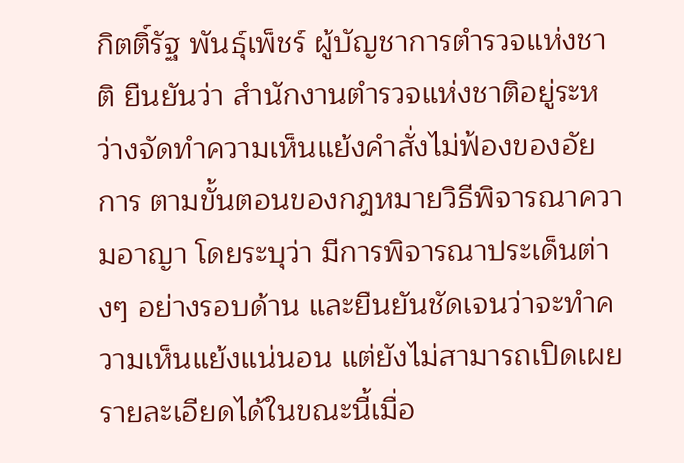กิตติ์รัฐ พันธุ์เพ็ชร์ ผู้บัญชาการตำรวจแห่งชาติ ยืนยันว่า สำนักงานตำรวจแห่งชาติอยู่ระหว่างจัดทำความเห็นแย้งคำสั่งไม่ฟ้องของอัยการ ตามขั้นตอนของกฎหมายวิธีพิจารณาความอาญา โดยระบุว่า มีการพิจารณาประเด็นต่างๆ อย่างรอบด้าน และยืนยันชัดเจนว่าจะทำความเห็นแย้งแน่นอน แต่ยังไม่สามารถเปิดเผยรายละเอียดได้ในขณะนี้เมื่อ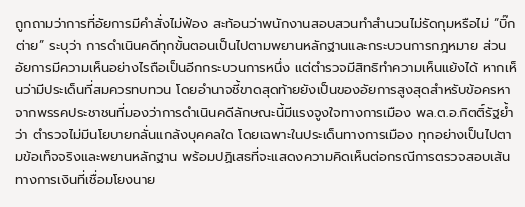ถูกถามว่าการที่อัยการมีคำสั่งไม่ฟ้อง สะท้อนว่าพนักงานสอบสวนทำสำนวนไม่รัดกุมหรือไม่ “บิ๊กต่าย” ระบุว่า การดำเนินคดีทุกขั้นตอนเป็นไปตามพยานหลักฐานและกระบวนการกฎหมาย ส่วนอัยการมีความเห็นอย่างไรถือเป็นอีกกระบวนการหนึ่ง แต่ตำรวจมีสิทธิทำความเห็นแย้งได้ หากเห็นว่ามีประเด็นที่สมควรทบทวน โดยอำนาจชี้ขาดสุดท้ายยังเป็นของอัยการสูงสุดสำหรับข้อครหาจากพรรคประชาชนที่มองว่าการดำเนินคดีลักษณะนี้มีแรงจูงใจทางการเมือง พล.ต.อ.กิตติ์รัฐย้ำว่า ตำรวจไม่มีนโยบายกลั่นแกล้งบุคคลใด โดยเฉพาะในประเด็นทางการเมือง ทุกอย่างเป็นไปตามข้อเท็จจริงและพยานหลักฐาน พร้อมปฏิเสธที่จะแสดงความคิดเห็นต่อกรณีการตรวจสอบเส้นทางการเงินที่เชื่อมโยงนาย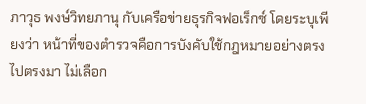ภาวุธ พงษ์วิทยภานุ กับเครือข่ายธุรกิจฟอเร็กซ์ โดยระบุเพียงว่า หน้าที่ของตำรวจคือการบังคับใช้กฎหมายอย่างตรงไปตรงมา ไม่เลือก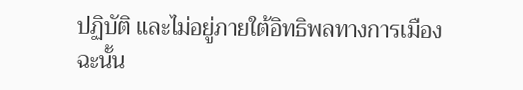ปฏิบัติ และไม่อยู่ภายใต้อิทธิพลทางการเมือง ฉะนั้น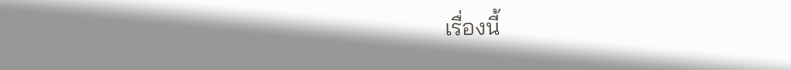เรื่องนี้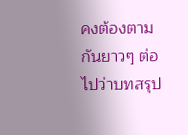คงต้องตามกันยาวๆ ต่อไปว่าบทสรุป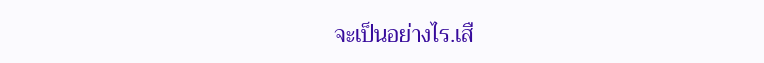จะเป็นอย่างไร.เสื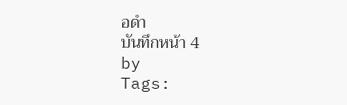อดำ
บันทึกหน้า 4
by
Tags: